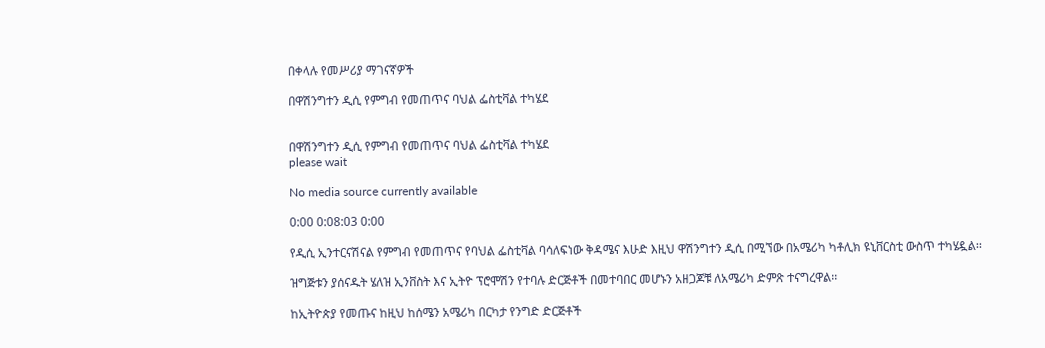በቀላሉ የመሥሪያ ማገናኛዎች

በዋሽንግተን ዲሲ የምግብ የመጠጥና ባህል ፌስቲቫል ተካሄደ


በዋሽንግተን ዲሲ የምግብ የመጠጥና ባህል ፌስቲቫል ተካሄደ
please wait

No media source currently available

0:00 0:08:03 0:00

የዲሲ ኢንተርናሽናል የምግብ የመጠጥና የባህል ፌስቲቫል ባሳለፍነው ቅዳሜና እሁድ እዚህ ዋሽንግተን ዲሲ በሚኘው በአሜሪካ ካቶሊክ ዩኒቨርስቲ ውስጥ ተካሄዷል፡፡

ዝግጅቱን ያሰናዱት ሄለዝ ኢንቨስት እና ኢትዮ ፕሮሞሽን የተባሉ ድርጅቶች በመተባበር መሆኑን አዘጋጆቹ ለአሜሪካ ድምጽ ተናግረዋል፡፡

ከኢትዮጵያ የመጡና ከዚህ ከሰሜን አሜሪካ በርካታ የንግድ ድርጅቶች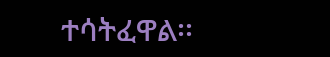ተሳትፈዋል፡፡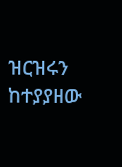ዝርዝሩን ከተያያዘው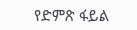የድምጽ ፋይል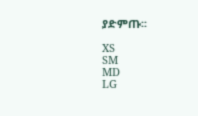ያድምጡ፡፡

XS
SM
MD
LG